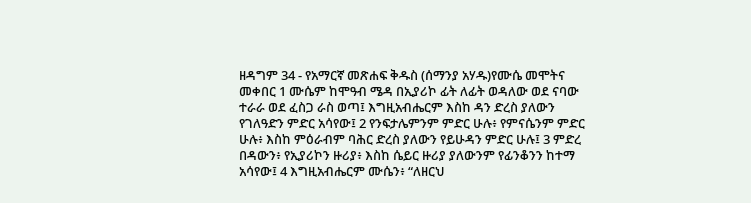ዘዳግም 34 - የአማርኛ መጽሐፍ ቅዱስ (ሰማንያ አሃዱ)የሙሴ መሞትና መቀበር 1 ሙሴም ከሞዓብ ሜዳ በኢያሪኮ ፊት ለፊት ወዳለው ወደ ናባው ተራራ ወደ ፈስጋ ራስ ወጣ፤ እግዚአብሔርም እስከ ዳን ድረስ ያለውን የገለዓድን ምድር አሳየው፤ 2 የንፍታሌምንም ምድር ሁሉ፥ የምናሴንም ምድር ሁሉ፥ እስከ ምዕራብም ባሕር ድረስ ያለውን የይሁዳን ምድር ሁሉ፤ 3 ምድረ በዳውን፥ የኢያሪኮን ዙሪያ፥ እስከ ሴይር ዙሪያ ያለውንም የፊንቆንን ከተማ አሳየው፤ 4 እግዚአብሔርም ሙሴን፥ “ለዘርህ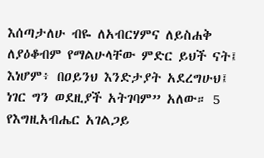እሰጣታለሁ ብዬ ለአብርሃምና ለይስሐቅ ለያዕቆብም የማልሁላቸው ምድር ይህች ናት፤ እነሆም፥ በዐይንህ እንድታያት አደረግሁህ፤ ነገር ግን ወደዚያች አትገባም” አለው። 5 የእግዚአብሔር አገልጋይ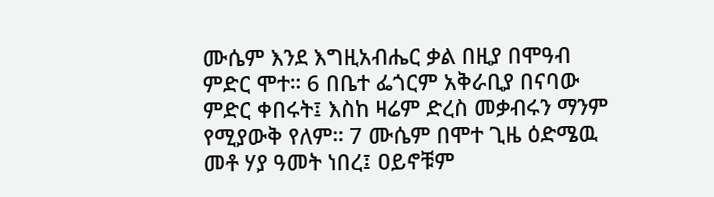ሙሴም እንደ እግዚአብሔር ቃል በዚያ በሞዓብ ምድር ሞተ። 6 በቤተ ፌጎርም አቅራቢያ በናባው ምድር ቀበሩት፤ እስከ ዛሬም ድረስ መቃብሩን ማንም የሚያውቅ የለም። 7 ሙሴም በሞተ ጊዜ ዕድሜዉ መቶ ሃያ ዓመት ነበረ፤ ዐይኖቹም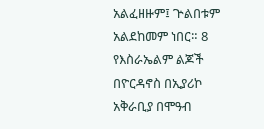አልፈዘዙም፤ ጕልበቱም አልደከመም ነበር። 8 የእስራኤልም ልጆች በዮርዳኖስ በኢያሪኮ አቅራቢያ በሞዓብ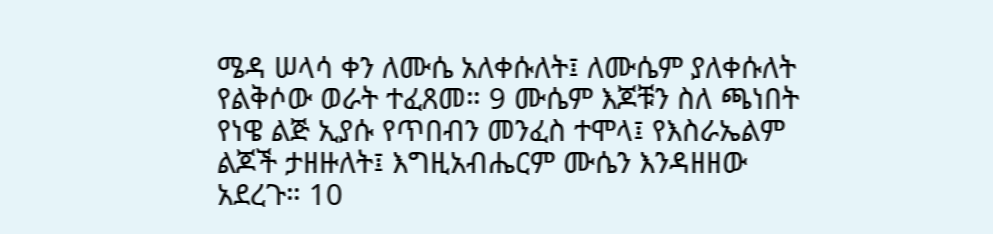ሜዳ ሠላሳ ቀን ለሙሴ አለቀሱለት፤ ለሙሴም ያለቀሱለት የልቅሶው ወራት ተፈጸመ። 9 ሙሴም እጆቹን ስለ ጫነበት የነዌ ልጅ ኢያሱ የጥበብን መንፈስ ተሞላ፤ የእስራኤልም ልጆች ታዘዙለት፤ እግዚአብሔርም ሙሴን እንዳዘዘው አደረጉ። 10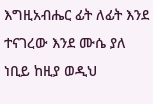እግዚአብሔር ፊት ለፊት እንደ ተናገረው እንደ ሙሴ ያለ ነቢይ ከዚያ ወዲህ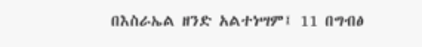በእስራኤል ዘንድ አልተነሣም፤ 11 በግብፅ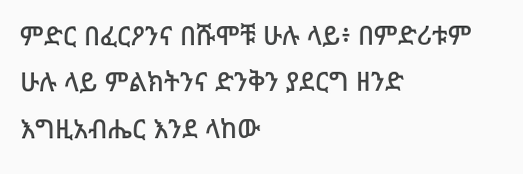ምድር በፈርዖንና በሹሞቹ ሁሉ ላይ፥ በምድሪቱም ሁሉ ላይ ምልክትንና ድንቅን ያደርግ ዘንድ እግዚአብሔር እንደ ላከው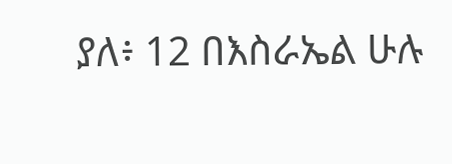ያለ፥ 12 በእስራኤል ሁሉ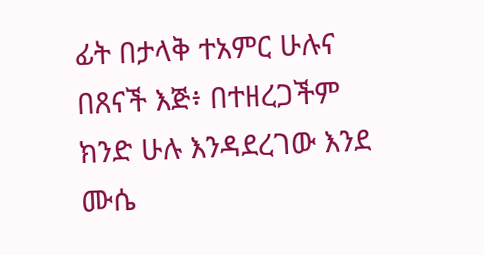ፊት በታላቅ ተአምር ሁሉና በጸናች እጅ፥ በተዘረጋችም ክንድ ሁሉ እንዳደረገው እንደ ሙሴ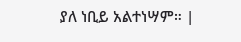ያለ ነቢይ አልተነሣም። |